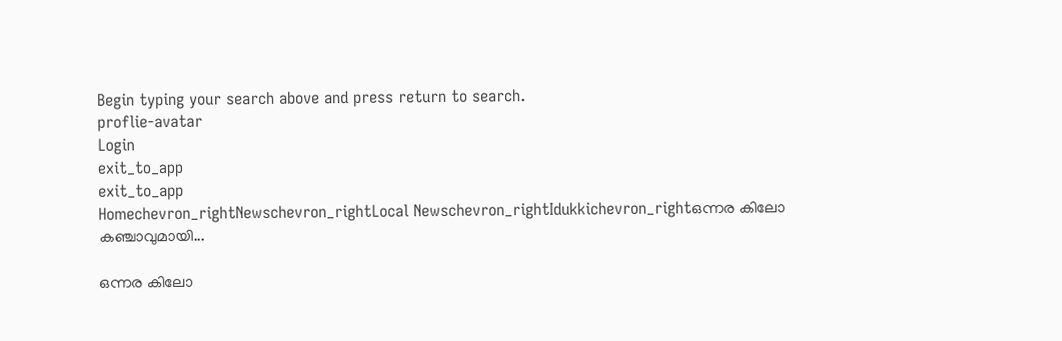Begin typing your search above and press return to search.
proflie-avatar
Login
exit_to_app
exit_to_app
Homechevron_rightNewschevron_rightLocal Newschevron_rightIdukkichevron_rightഒന്നര കിലോ കഞ്ചാവുമായി...

ഒന്നര കിലോ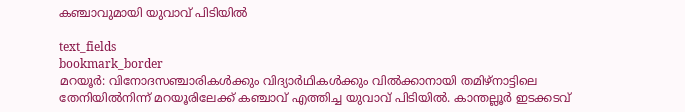കഞ്ചാവുമായി യുവാവ് പിടിയില്‍

text_fields
bookmark_border
മറയൂർ: വിനോദസഞ്ചാരികള്‍ക്കും വിദ്യാർഥികള്‍ക്കും വില്‍ക്കാനായി തമിഴ്നാട്ടിലെ തേനിയില്‍നിന്ന് മറയൂരിലേക്ക് കഞ്ചാവ് എത്തിച്ച യുവാവ് പിടിയില്‍. കാന്തല്ലൂര്‍ ഇടക്കടവ്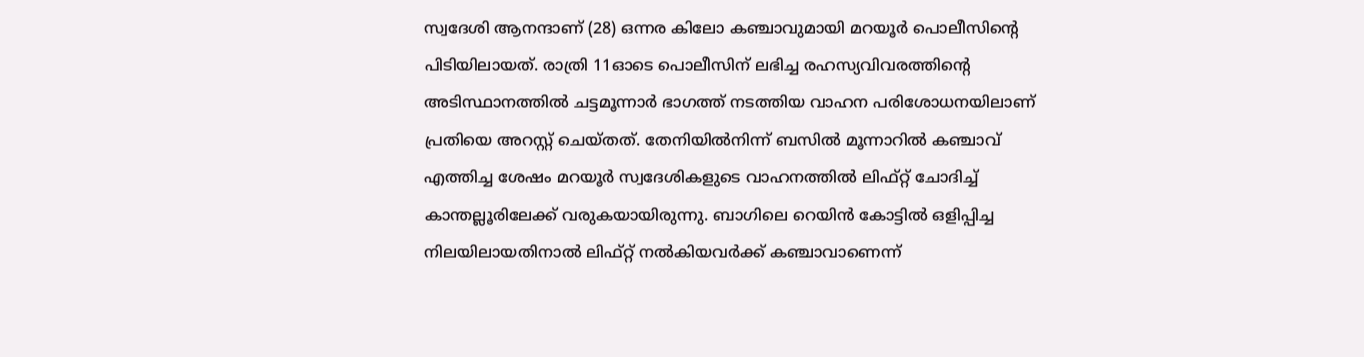സ്വദേശി ആനന്ദാണ് (28) ഒന്നര കിലോ കഞ്ചാവുമായി മറയൂര്‍ പൊലീസിന്‍റെ പിടിയിലായത്. രാത്രി 11ഓടെ പൊലീസിന് ലഭിച്ച രഹസ്യവിവരത്തിന്‍റെ അടിസ്ഥാനത്തില്‍ ചട്ടമൂന്നാര്‍ ഭാഗത്ത് നടത്തിയ വാഹന പരിശോധനയിലാണ് പ്രതിയെ അറസ്റ്റ് ചെയ്തത്. തേനിയില്‍നിന്ന് ബസില്‍ മൂന്നാറില്‍ കഞ്ചാവ് എത്തിച്ച ശേഷം മറയൂര്‍ സ്വദേശികളുടെ വാഹനത്തില്‍ ലിഫ്റ്റ് ചോദിച്ച് കാന്തല്ലൂരിലേക്ക് വരുകയായിരുന്നു. ബാഗിലെ റെയിന്‍ കോട്ടില്‍ ഒളിപ്പിച്ച നിലയിലായതിനാല്‍ ലിഫ്റ്റ് നല്‍കിയവര്‍ക്ക് കഞ്ചാവാണെന്ന്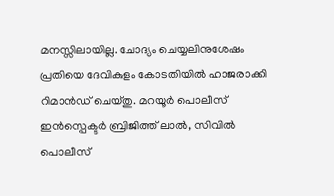മനസ്സിലായില്ല. ചോദ്യം ചെയ്യലിനുശേഷം പ്രതിയെ ദേവികുളം കോടതിയില്‍ ഹാജരാക്കി റിമാൻഡ് ചെയ്തു. മറയൂര്‍ പൊലീസ് ഇന്‍സ്പെക്ടര്‍ ബ്രിജിത്ത് ലാല്‍, സിവില്‍ പൊലീസ്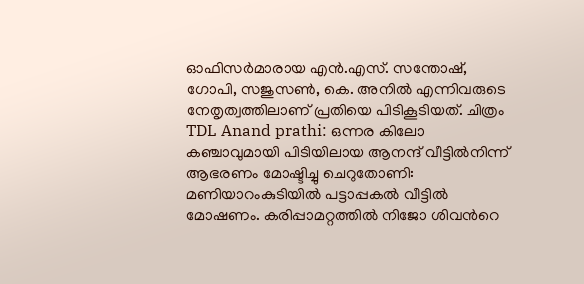ഓഫിസര്‍മാരായ എൻ.എസ്. സന്തോഷ്, ഗോപി, സജുസണ്‍, കെ. അനില്‍ എന്നിവരുടെ നേതൃത്വത്തിലാണ് പ്രതിയെ പിടികൂടിയത്. ചിത്രം TDL Anand prathi: ഒന്നര കിലോ കഞ്ചാവുമായി പിടിയിലായ ആനന്ദ് വീട്ടിൽനിന്ന് ആഭരണം മോഷ്ടിച്ചു ചെറുതോണി: മണിയാറംകുടിയിൽ പട്ടാപ്പകൽ വീട്ടിൽ മോഷണം. കരിപ്പാമറ്റത്തിൽ നിജോ ശിവന്‍റെ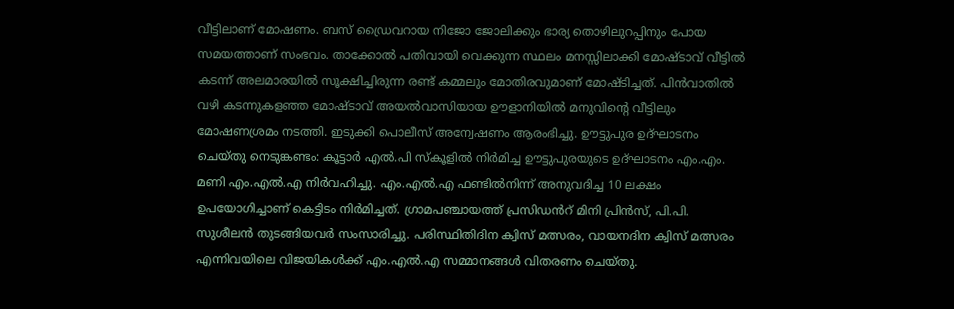വീട്ടിലാണ് മോഷണം. ബസ് ഡ്രൈവറായ നിജോ ജോലിക്കും ഭാര്യ തൊഴിലുറപ്പിനും പോയ സമയത്താണ് സംഭവം. താക്കോൽ പതിവായി വെക്കുന്ന സ്ഥലം മനസ്സിലാക്കി മോഷ്ടാവ് വീട്ടിൽ കടന്ന് അലമാരയിൽ സൂക്ഷിച്ചിരുന്ന രണ്ട് കമ്മലും മോതിരവുമാണ് മോഷ്ടിച്ചത്. പിൻവാതിൽ വഴി കടന്നുകളഞ്ഞ മോഷ്ടാവ് അയൽവാസിയായ ഊളാനിയിൽ മനുവിന്‍റെ വീട്ടിലും മോഷണശ്രമം നടത്തി. ഇടുക്കി പൊലീസ് അന്വേഷണം ആരംഭിച്ചു. ഊട്ടുപുര ഉദ്ഘാടനം ചെയ്തു നെടുങ്കണ്ടം: കൂട്ടാർ എൽ.പി സ്കൂളിൽ നിർമിച്ച ഊട്ടുപുരയുടെ ഉദ്ഘാടനം എം.എം. മണി എം.എൽ.എ നിർവഹിച്ചു. എം.എൽ.എ ഫണ്ടിൽനിന്ന് അനുവദിച്ച 10 ലക്ഷം ഉപയോഗിച്ചാണ് കെട്ടിടം നിർമിച്ചത്. ഗ്രാമപഞ്ചായത്ത് പ്രസിഡൻറ് മിനി പ്രിൻസ്, പി.പി. സുശീലൻ തുടങ്ങിയവർ സംസാരിച്ചു. പരിസ്ഥിതിദിന ക്വിസ് മത്സരം, വായനദിന ക്വിസ് മത്സരം എന്നിവയിലെ വിജയികൾക്ക് എം.എൽ.എ സമ്മാനങ്ങൾ വിതരണം ചെയ്തു.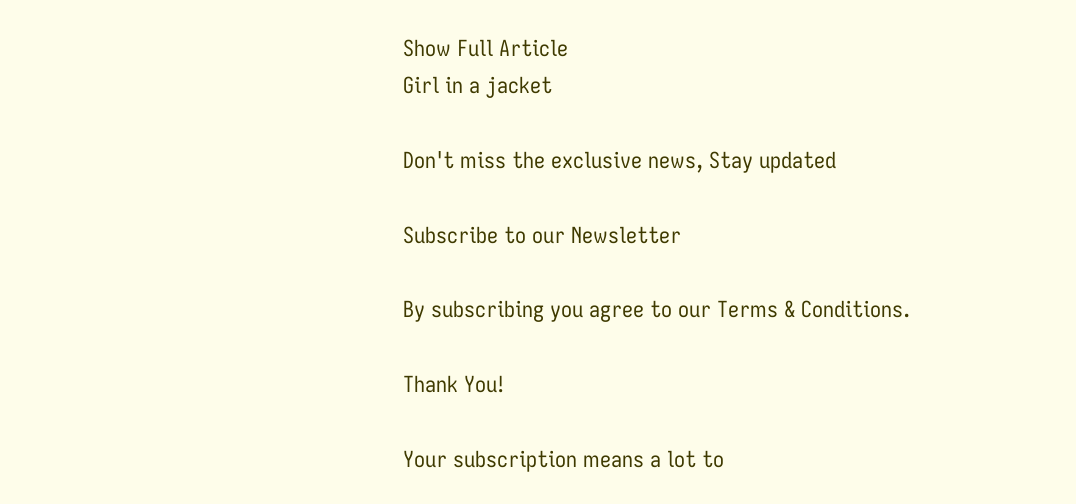Show Full Article
Girl in a jacket

Don't miss the exclusive news, Stay updated

Subscribe to our Newsletter

By subscribing you agree to our Terms & Conditions.

Thank You!

Your subscription means a lot to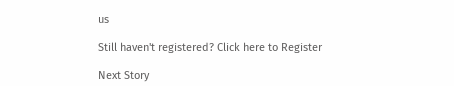us

Still haven't registered? Click here to Register

Next Story